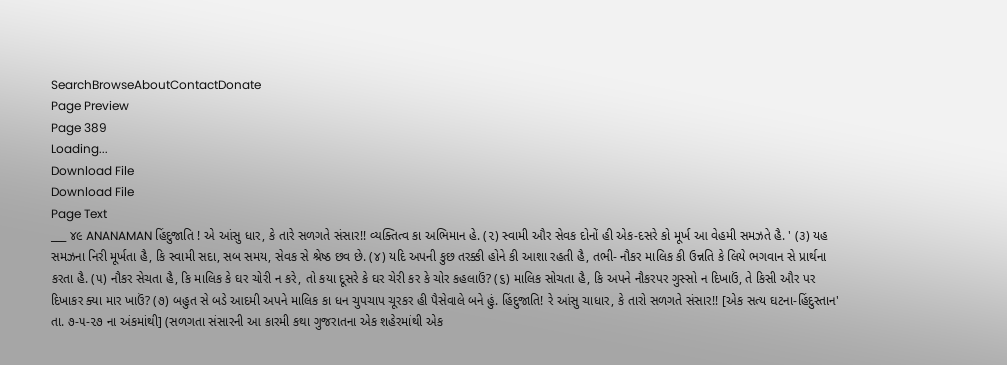SearchBrowseAboutContactDonate
Page Preview
Page 389
Loading...
Download File
Download File
Page Text
___ ૪૯ ANANAMAN હિંદુજાતિ ! એ આંસુ ધાર, કે તારે સળગતે સંસાર!! વ્યક્તિત્વ કા અભિમાન હે. (૨) સ્વામી ઔર સેવક દોનોં હી એક-દસરે કો મૂર્ખ આ વેહમી સમઝતે હૈ. ' (૩) યહ સમઝના નિરી મૂર્ખતા હૈ, કિ સ્વામી સદા, સબ સમય, સેવક સે શ્રેષ્ઠ છવ છે. (૪) યદિ અપની કુછ તરક્કી હોને કી આશા રહતી હૈ, તભી- નૌકર માલિક કી ઉન્નતિ કે લિયે ભગવાન સે પ્રાર્થના કરતા હૈ. (૫) નૌકર સેચતા હૈ, કિ માલિક કે ઘર ચોરી ન કરે, તો કયા દૂસરે કે ઘર ચેરી કર કે ચોર કહલાઉં? (૬) માલિક સોચતા હૈ, કિ અપને નૌકરપર ગુસ્સો ન દિખાઉં, તે કિસી ઔર પર દિખાકર ક્યા માર ખાઉં? (૭) બહુત સે બડે આદમી અપને માલિક કા ધન ચુપચાપ ચૂરકર હી પૈસેવાલે બને હું. હિંદુજાતિ! રે આંસુ ચાધાર, કે તારો સળગતે સંસાર!! [એક સત્ય ઘટના-હિંદુસ્તાન' તા. ૭-૫-૨૭ ના અંકમાંથી] (સળગતા સંસારની આ કારમી કથા ગુજરાતના એક શહેરમાંથી એક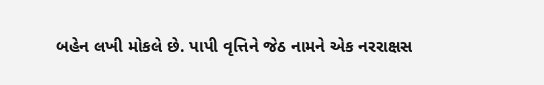બહેન લખી મોકલે છે. પાપી વૃત્તિને જેઠ નામને એક નરરાક્ષસ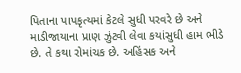પિતાના પાપકૃત્યમાં કેટલે સુધી પરવરે છે અને માડીજાયાના પ્રાણ ઝુંટવી લેવા કયાંસુધી હામ ભીડે છે. તે કથા રોમાંચક છે. અહિંસક અને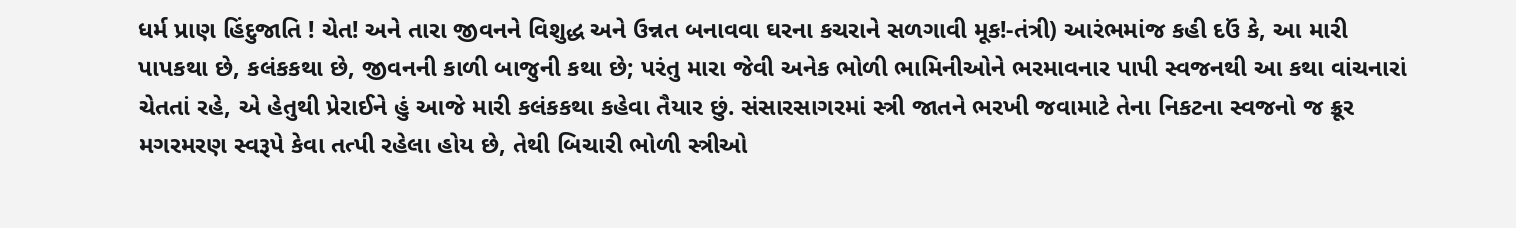ધર્મ પ્રાણ હિંદુજાતિ ! ચેત! અને તારા જીવનને વિશુદ્ધ અને ઉન્નત બનાવવા ઘરના કચરાને સળગાવી મૂક!-તંત્રી) આરંભમાંજ કહી દઉં કે, આ મારી પાપકથા છે, કલંકકથા છે, જીવનની કાળી બાજુની કથા છે; પરંતુ મારા જેવી અનેક ભોળી ભામિનીઓને ભરમાવનાર પાપી સ્વજનથી આ કથા વાંચનારાં ચેતતાં રહે, એ હેતુથી પ્રેરાઈને હું આજે મારી કલંકકથા કહેવા તૈયાર છું. સંસારસાગરમાં સ્ત્રી જાતને ભરખી જવામાટે તેના નિકટના સ્વજનો જ ક્રૂર મગરમરણ સ્વરૂપે કેવા તત્પી રહેલા હોય છે, તેથી બિચારી ભોળી સ્ત્રીઓ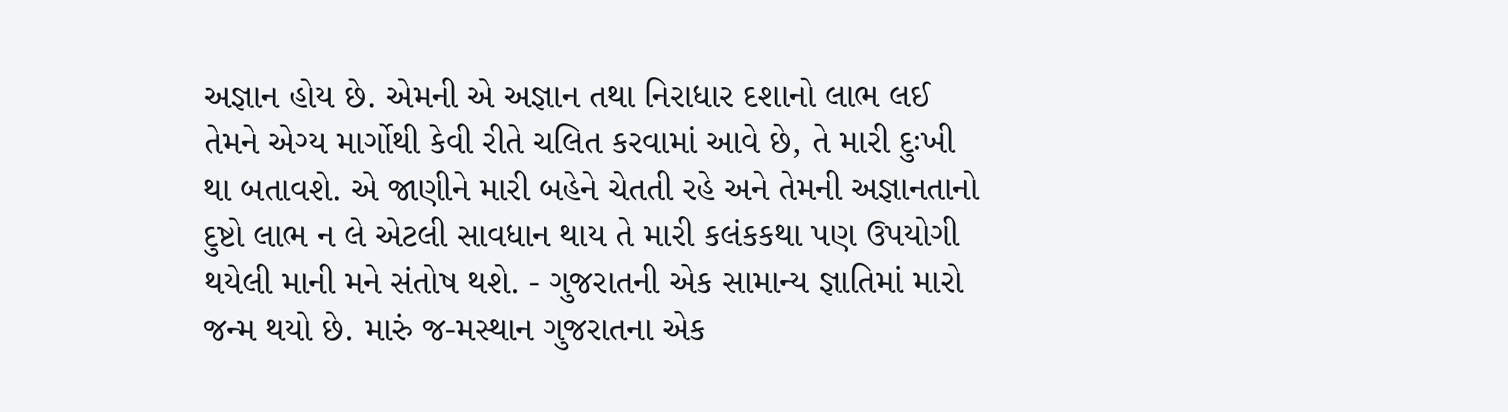અજ્ઞાન હોય છે. એમની એ અજ્ઞાન તથા નિરાધાર દશાનો લાભ લઈ તેમને એગ્ય માર્ગોથી કેવી રીતે ચલિત કરવામાં આવે છે, તે મારી દુઃખી થા બતાવશે. એ જાણીને મારી બહેને ચેતતી રહે અને તેમની અજ્ઞાનતાનો દુષ્ટો લાભ ન લે એટલી સાવધાન થાય તે મારી કલંકકથા પણ ઉપયોગી થયેલી માની મને સંતોષ થશે. - ગુજરાતની એક સામાન્ય જ્ઞાતિમાં મારો જન્મ થયો છે. મારું જ-મસ્થાન ગુજરાતના એક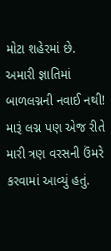મોટા શહેરમાં છે. અમારી જ્ઞાતિમાં બાળલગ્નની નવાઈ નથી! મારૂં લગ્ન પણ એજ રીતે મારી ત્રણ વરસની ઉંમરે કરવામાં આવ્યું હતું.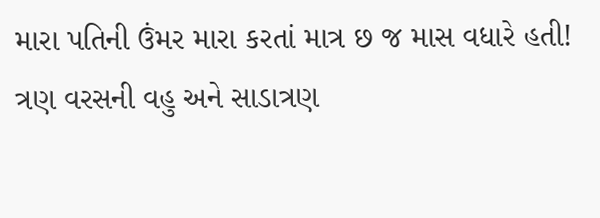મારા પતિની ઉંમર મારા કરતાં માત્ર છ જ માસ વધારે હતી! ત્રણ વરસની વહુ અને સાડાત્રણ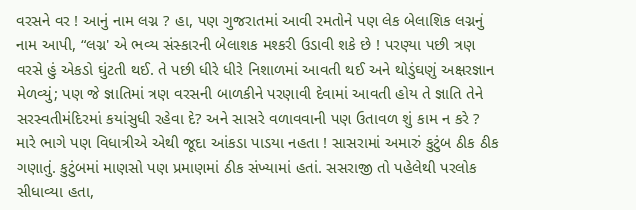વરસને વર ! આનું નામ લગ્ન ? હા, પણ ગુજરાતમાં આવી રમતોને પણ લેક બેલાશિક લગ્નનું નામ આપી, “લગ્ન' એ ભવ્ય સંસ્કારની બેલાશક મશ્કરી ઉડાવી શકે છે ! પરણ્યા પછી ત્રણ વરસે હું એકડો ઘુંટતી થઈ. તે પછી ધીરે ધીરે નિશાળમાં આવતી થઈ અને થોડુંઘણું અક્ષરજ્ઞાન મેળવ્યું; પણ જે જ્ઞાતિમાં ત્રણ વરસની બાળકીને પરણાવી દેવામાં આવતી હોય તે જ્ઞાતિ તેને સરસ્વતીમંદિરમાં કયાંસુધી રહેવા દે? અને સાસરે વળાવવાની પણ ઉતાવળ શું કામ ન કરે ? મારે ભાગે પણ વિધાત્રીએ એથી જૂદા આંકડા પાડયા નહતા ! સાસરામાં અમારું કુટુંબ ઠીક ઠીક ગણાતું. કુટુંબમાં માણસો પણ પ્રમાણમાં ઠીક સંખ્યામાં હતાં. સસરાજી તો પહેલેથી પરલોક સીધાવ્યા હતા,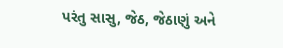પરંતુ સાસુ, જેઠ, જેઠાણું અને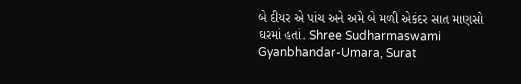બે દીયર એ પાંચ અને અમે બે મળી એકંદર સાત માણસો ઘરમાં હતાં. Shree Sudharmaswami Gyanbhandar-Umara, Surat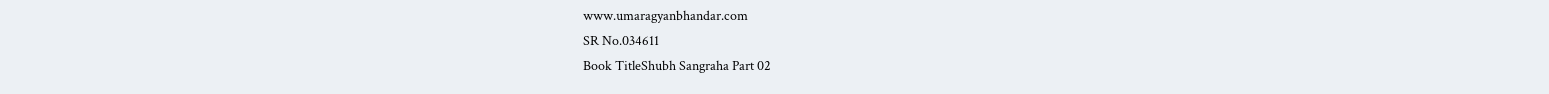www.umaragyanbhandar.com
SR No.034611
Book TitleShubh Sangraha Part 02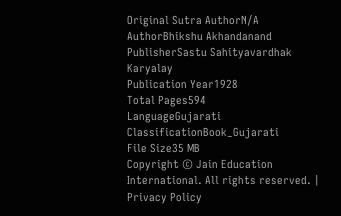Original Sutra AuthorN/A
AuthorBhikshu Akhandanand
PublisherSastu Sahityavardhak Karyalay
Publication Year1928
Total Pages594
LanguageGujarati
ClassificationBook_Gujarati
File Size35 MB
Copyright © Jain Education International. All rights reserved. | Privacy Policy